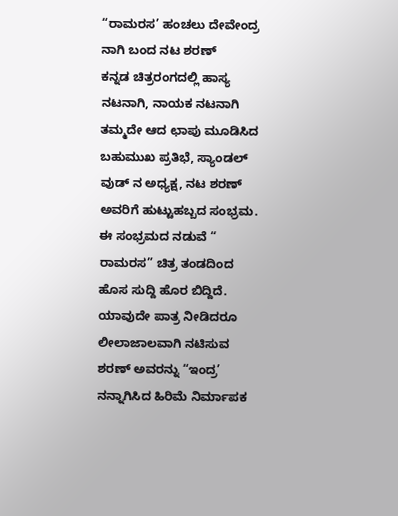“ರಾಮರಸ’ ಹಂಚಲು ದೇವೇಂದ್ರ ನಾಗಿ ಬಂದ ನಟ ಶರಣ್
ಕನ್ನಡ ಚಿತ್ರರಂಗದಲ್ಲಿ ಹಾಸ್ಯ ನಟನಾಗಿ, ನಾಯಕ ನಟನಾಗಿ ತಮ್ಮದೇ ಆದ ಛಾಪು ಮೂಡಿಸಿದ ಬಹುಮುಖ ಪ್ರತಿಭೆ, ಸ್ಯಾಂಡಲ್ ವುಡ್ ನ ಅಧ್ಯಕ್ಷ, ನಟ ಶರಣ್ ಅವರಿಗೆ ಹುಟ್ಟುಹಬ್ಬದ ಸಂಭ್ರಮ. ಈ ಸಂಭ್ರಮದ ನಡುವೆ “ ರಾಮರಸ” ಚಿತ್ರ ತಂಡದಿಂದ ಹೊಸ ಸುದ್ದಿ ಹೊರ ಬಿದ್ದಿದೆ. ಯಾವುದೇ ಪಾತ್ರ ನೀಡಿದರೂ ಲೀಲಾಜಾಲವಾಗಿ ನಟಿಸುವ ಶರಣ್ ಅವರನ್ನು “ಇಂದ್ರ’ ನನ್ನಾಗಿಸಿದ ಹಿರಿಮೆ ನಿರ್ಮಾಪಕ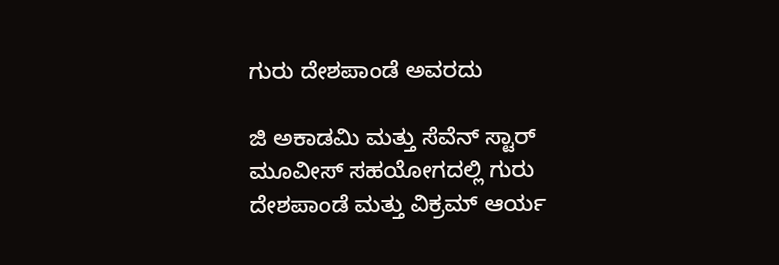ಗುರು ದೇಶಪಾಂಡೆ ಅವರದು

ಜಿ ಅಕಾಡಮಿ ಮತ್ತು ಸೆವೆನ್ ಸ್ಟಾರ್ ಮೂವೀಸ್ ಸಹಯೋಗದಲ್ಲಿ ಗುರು ದೇಶಪಾಂಡೆ ಮತ್ತು ವಿಕ್ರಮ್ ಆರ್ಯ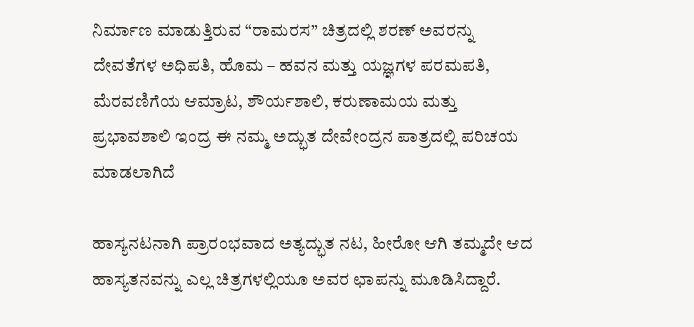ನಿರ್ಮಾಣ ಮಾಡುತ್ತಿರುವ “ರಾಮರಸ” ಚಿತ್ರದಲ್ಲಿ ಶರಣ್ ಅವರನ್ನು ದೇವತೆಗಳ ಅಧಿಪತಿ, ಹೊಮ – ಹವನ ಮತ್ತು ಯಜ್ಞಗಳ ಪರಮಪತಿ, ಮೆರವಣಿಗೆಯ ಆಮ್ರಾಟ, ಶೌರ್ಯಶಾಲಿ, ಕರುಣಾಮಯ ಮತ್ತು ಪ್ರಭಾವಶಾಲಿ ಇಂದ್ರ ಈ ನಮ್ಮ ಅದ್ಭುತ ದೇವೇಂದ್ರನ ಪಾತ್ರದಲ್ಲಿ ಪರಿಚಯ ಮಾಡಲಾಗಿದೆ

ಹಾಸ್ಯನಟನಾಗಿ ಪ್ರಾರಂಭವಾದ ಅತ್ಯದ್ಭುತ ನಟ, ಹೀರೋ ಆಗಿ ತಮ್ಮದೇ ಆದ ಹಾಸ್ಯತನವನ್ನು ಎಲ್ಲ ಚಿತ್ರಗಳಲ್ಲಿಯೂ ಅವರ ಛಾಪನ್ನು ಮೂಡಿಸಿದ್ದಾರೆ.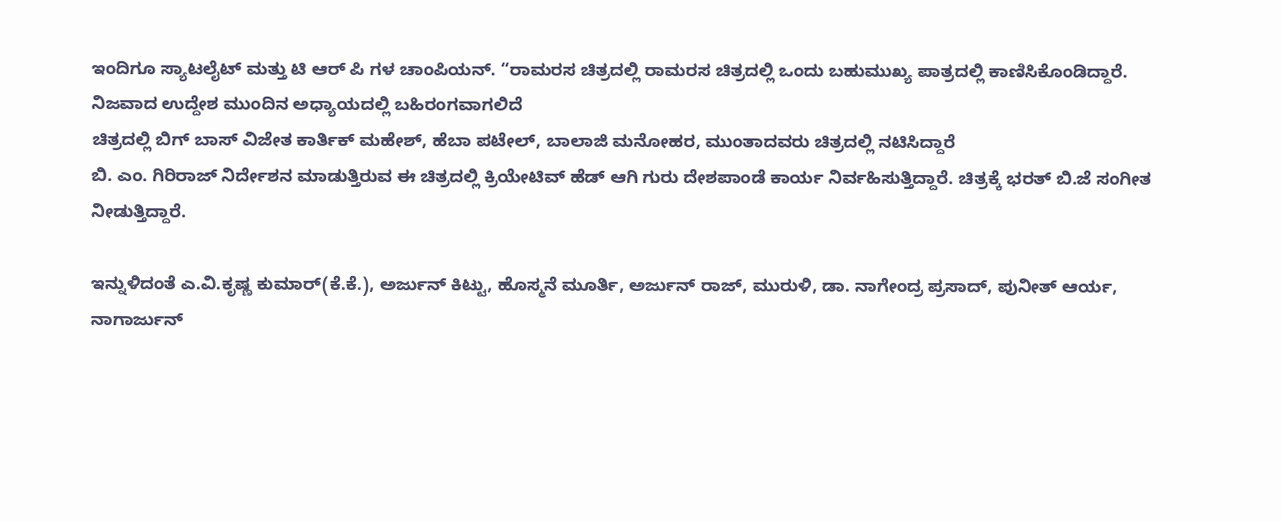ಇಂದಿಗೂ ಸ್ಯಾಟಲೈಟ್ ಮತ್ತು ಟಿ ಆರ್ ಪಿ ಗಳ ಚಾಂಪಿಯನ್. “ರಾಮರಸ ಚಿತ್ರದಲ್ಲಿ ರಾಮರಸ ಚಿತ್ರದಲ್ಲಿ ಒಂದು ಬಹುಮುಖ್ಯ ಪಾತ್ರದಲ್ಲಿ ಕಾಣಿಸಿಕೊಂಡಿದ್ದಾರೆ. ನಿಜವಾದ ಉದ್ದೇಶ ಮುಂದಿನ ಅಧ್ಯಾಯದಲ್ಲಿ ಬಹಿರಂಗವಾಗಲಿದೆ
ಚಿತ್ರದಲ್ಲಿ ಬಿಗ್ ಬಾಸ್ ವಿಜೇತ ಕಾರ್ತಿಕ್ ಮಹೇಶ್, ಹೆಬಾ ಪಟೇಲ್, ಬಾಲಾಜಿ ಮನೋಹರ, ಮುಂತಾದವರು ಚಿತ್ರದಲ್ಲಿ ನಟಿಸಿದ್ದಾರೆ
ಬಿ. ಎಂ. ಗಿರಿರಾಜ್ ನಿರ್ದೇಶನ ಮಾಡುತ್ತಿರುವ ಈ ಚಿತ್ರದಲ್ಲಿ ಕ್ರಿಯೇಟಿವ್ ಹೆಡ್ ಆಗಿ ಗುರು ದೇಶಪಾಂಡೆ ಕಾರ್ಯ ನಿರ್ವಹಿಸುತ್ತಿದ್ದಾರೆ. ಚಿತ್ರಕ್ಕೆ ಭರತ್ ಬಿ.ಜೆ ಸಂಗೀತ ನೀಡುತ್ತಿದ್ದಾರೆ.

ಇನ್ನುಳಿದಂತೆ ಎ.ವಿ.ಕೃಷ್ಣ ಕುಮಾರ್(ಕೆ.ಕೆ.), ಅರ್ಜುನ್ ಕಿಟ್ಟು, ಹೊಸ್ಮನೆ ಮೂರ್ತಿ, ಅರ್ಜುನ್ ರಾಜ್, ಮುರುಳಿ, ಡಾ. ನಾಗೇಂದ್ರ ಪ್ರಸಾದ್, ಪುನೀತ್ ಆರ್ಯ, ನಾಗಾರ್ಜುನ್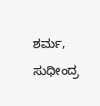ಶರ್ಮ, ಸುಧೀಂದ್ರ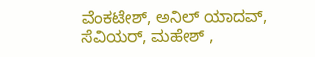ವೆಂಕಟೇಶ್, ಅನಿಲ್ ಯಾದವ್, ಸೆವಿಯರ್, ಮಹೇಶ್ ,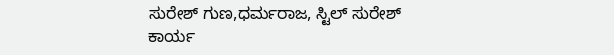ಸುರೇಶ್ ಗುಣ,ಧರ್ಮರಾಜ, ಸ್ಟಿಲ್ ಸುರೇಶ್ ಕಾರ್ಯ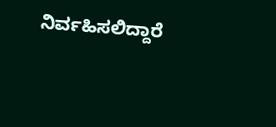ನಿರ್ವಹಿಸಲಿದ್ದಾರೆ